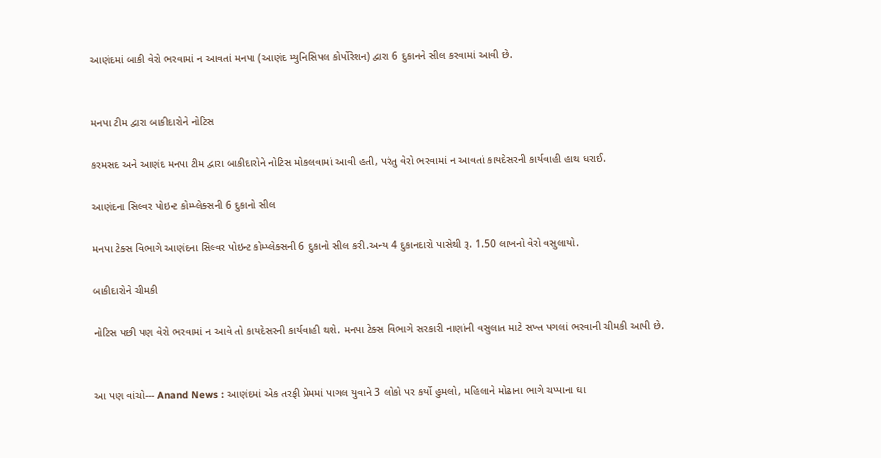આણંદમાં બાકી વેરો ભરવામાં ન આવતાં મનપા (આણંદ મ્યુનિસિપલ કોર્પોરેશન) દ્વારા 6 દુકાનને સીલ કરવામાં આવી છે.


મનપા ટીમ દ્વારા બાકીદારોને નોટિસ

કરમસદ અને આણંદ મનપા ટીમ દ્વારા બાકીદારોને નોટિસ મોકલવામાં આવી હતી, પરંતુ વેરો ભરવામાં ન આવતાં કાયદેસરની કાર્યવાહી હાથ ધરાઈ.

આણંદના સિલ્વર પોઇન્ટ કોમ્પ્લેક્સની 6 દુકાનો સીલ

મનપા ટેક્સ વિભાગે આણંદના સિલ્વર પોઇન્ટ કોમ્પ્લેક્સની 6 દુકાનો સીલ કરી.અન્ય 4 દુકાનદારો પાસેથી રૂ. 1.50 લાખનો વેરો વસુલાયો.

બાકીદારોને ચીમકી

નોટિસ પછી પણ વેરો ભરવામાં ન આવે તો કાયદેસરની કાર્યવાહી થશે. મનપા ટેક્સ વિભાગે સરકારી નાણાંની વસુલાત માટે સખ્ત પગલાં ભરવાની ચીમકી આપી છે.


આ પણ વાંચો--- Anand News : આણંદમાં એક તરફી પ્રેમમાં પાગલ યુવાને 3 લોકો પર કર્યો હુમલો, મહિલાને મોઢાના ભાગે ચપ્પાના ઘા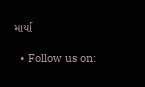માર્યા

  • Follow us on: